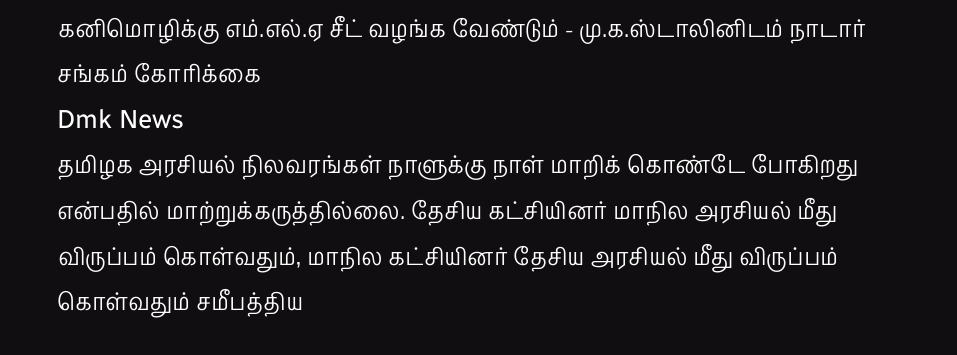கனிமொழிக்கு எம்.எல்.ஏ சீட் வழங்க வேண்டும் - மு.க.ஸ்டாலினிடம் நாடார் சங்கம் கோரிக்கை
Dmk News
தமிழக அரசியல் நிலவரங்கள் நாளுக்கு நாள் மாறிக் கொண்டே போகிறது என்பதில் மாற்றுக்கருத்தில்லை. தேசிய கட்சியினர் மாநில அரசியல் மீது விருப்பம் கொள்வதும், மாநில கட்சியினர் தேசிய அரசியல் மீது விருப்பம் கொள்வதும் சமீபத்திய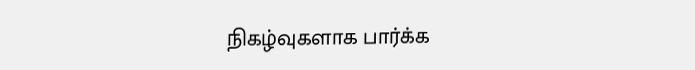நிகழ்வுகளாக பார்க்க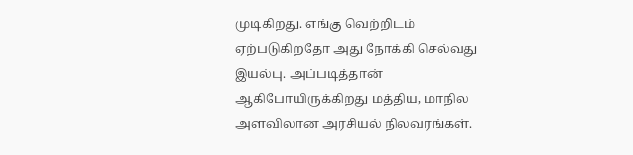முடிகிறது. எங்கு வெற்றிடம் ஏற்படுகிறதோ அது நோக்கி செல்வது இயல்பு. அப்படித்தான் ஆகிபோயிருக்கிறது மத்திய, மாநில அளவிலான அரசியல் நிலவரங்கள்.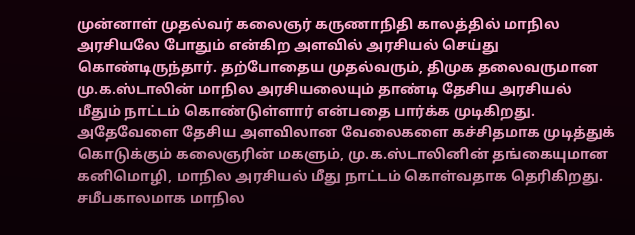முன்னாள் முதல்வர் கலைஞர் கருணாநிதி காலத்தில் மாநில அரசியலே போதும் என்கிற அளவில் அரசியல் செய்து கொண்டிருந்தார். தற்போதைய முதல்வரும், திமுக தலைவருமான மு.க.ஸ்டாலின் மாநில அரசியலையும் தாண்டி தேசிய அரசியல் மீதும் நாட்டம் கொண்டுள்ளார் என்பதை பார்க்க முடிகிறது. அதேவேளை தேசிய அளவிலான வேலைகளை கச்சிதமாக முடித்துக் கொடுக்கும் கலைஞரின் மகளும், மு.க.ஸ்டாலினின் தங்கையுமான கனிமொழி, மாநில அரசியல் மீது நாட்டம் கொள்வதாக தெரிகிறது. சமீபகாலமாக மாநில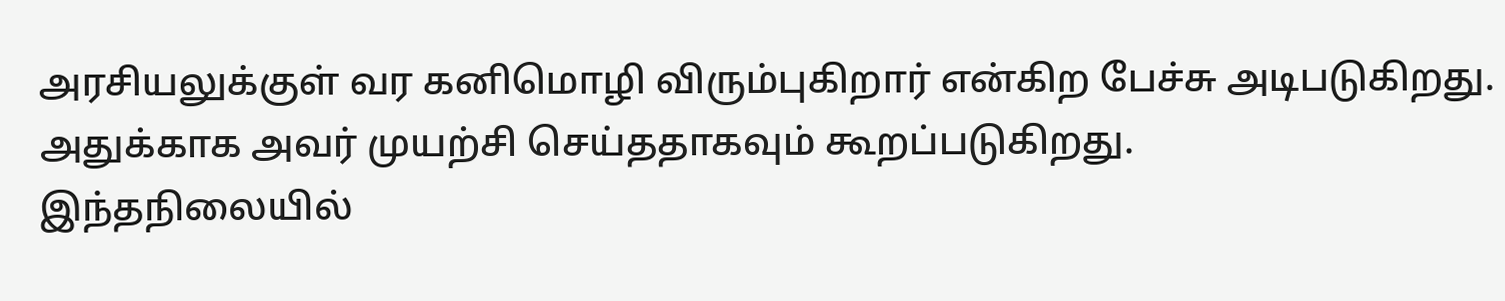அரசியலுக்குள் வர கனிமொழி விரும்புகிறார் என்கிற பேச்சு அடிபடுகிறது. அதுக்காக அவர் முயற்சி செய்ததாகவும் கூறப்படுகிறது.
இந்தநிலையில்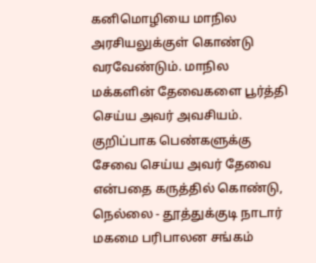கனிமொழியை மாநில அரசியலுக்குள் கொண்டு வரவேண்டும். மாநில மக்களின் தேவைகளை பூர்த்தி செய்ய அவர் அவசியம். குறிப்பாக பெண்களுக்கு சேவை செய்ய அவர் தேவை என்பதை கருத்தில் கொண்டு, நெல்லை - தூத்துக்குடி நாடார் மகமை பரிபாலன சங்கம்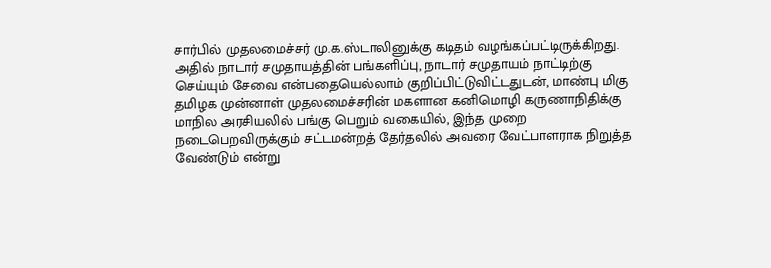சார்பில் முதலமைச்சர் மு.க.ஸ்டாலினுக்கு கடிதம் வழங்கப்பட்டிருக்கிறது. அதில் நாடார் சமுதாயத்தின் பங்களிப்பு, நாடார் சமுதாயம் நாட்டிற்கு செய்யும் சேவை என்பதையெல்லாம் குறிப்பிட்டுவிட்டதுடன், மாண்பு மிகு தமிழக முன்னாள் முதலமைச்சரின் மகளான கனிமொழி கருணாநிதிக்கு மாநில அரசியலில் பங்கு பெறும் வகையில், இந்த முறை நடைபெறவிருக்கும் சட்டமன்றத் தேர்தலில் அவரை வேட்பாளராக நிறுத்த வேண்டும் என்று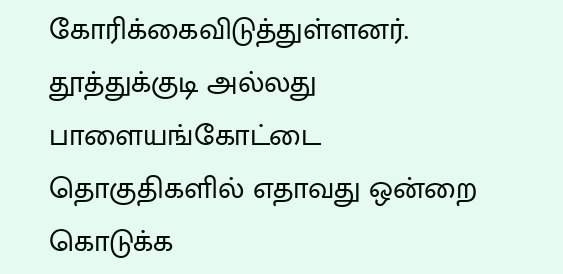கோரிக்கைவிடுத்துள்ளனர். தூத்துக்குடி அல்லது பாளையங்கோட்டை தொகுதிகளில் எதாவது ஒன்றை கொடுக்க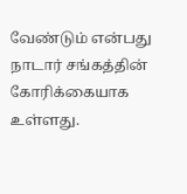வேண்டும் என்பது நாடார் சங்கத்தின் கோரிக்கையாக உள்ளது.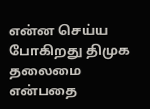என்ன செய்ய போகிறது திமுக தலைமை என்பதை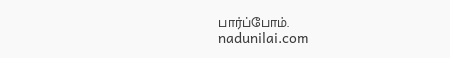பார்ப்போம்.
nadunilai.com